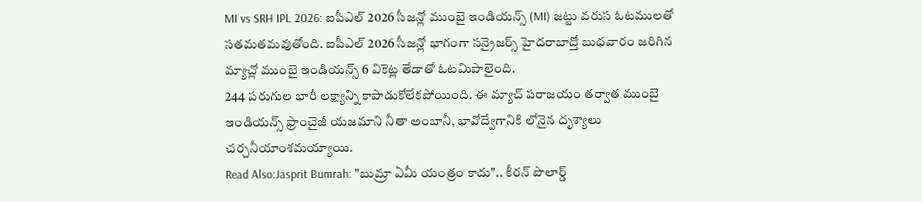MI vs SRH IPL 2026: ఐపీఎల్ 2026 సీజన్లో ముంబై ఇండియన్స్ (MI) జట్టు వరుస ఓటములతో సతమతమవుతోంది. ఐపీఎల్ 2026 సీజన్లో భాగంగా సన్రైజర్స్ హైదరాబాద్తో బుధవారం జరిగిన మ్యాచ్లో ముంబై ఇండియన్స్ 6 వికెట్ల తేడాతో ఓటమిపాలైంది.
244 పరుగుల భారీ లక్ష్యాన్ని కాపాడుకోలేకపోయింది. ఈ మ్యాచ్ పరాజయం తర్వాత ముంబై ఇండియన్స్ ఫ్రాంచైజీ యజమాని నీతా అంబానీ, భావోద్వేగానికి లోనైన దృశ్యాలు చర్చనీయాంశమయ్యాయి.
Read Also:Jasprit Bumrah: "బుమ్రా ఏమీ యంత్రం కాదు".. కీరన్ పొలార్డ్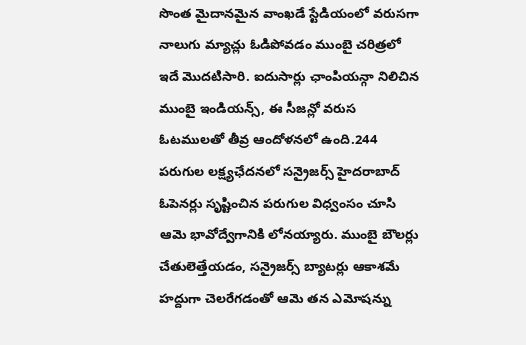సొంత మైదానమైన వాంఖడే స్టేడియంలో వరుసగా నాలుగు మ్యాచ్లు ఓడిపోవడం ముంబై చరిత్రలో ఇదే మొదటిసారి. ఐదుసార్లు ఛాంపియన్గా నిలిచిన ముంబై ఇండియన్స్, ఈ సీజన్లో వరుస ఓటములతో తీవ్ర ఆందోళనలో ఉంది.244 పరుగుల లక్ష్యఛేదనలో సన్రైజర్స్ హైదరాబాద్ ఓపెనర్లు సృష్టించిన పరుగుల విధ్వంసం చూసి ఆమె భావోద్వేగానికి లోనయ్యారు. ముంబై బౌలర్లు చేతులెత్తేయడం, సన్రైజర్స్ బ్యాటర్లు ఆకాశమే హద్దుగా చెలరేగడంతో ఆమె తన ఎమోషన్ను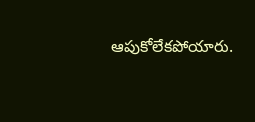ఆపుకోలేకపోయారు.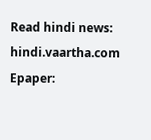Read hindi news: hindi.vaartha.com
Epaper: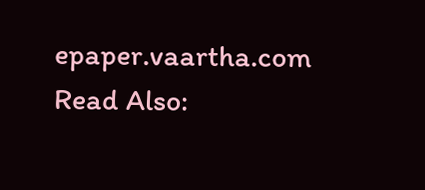epaper.vaartha.com
Read Also: